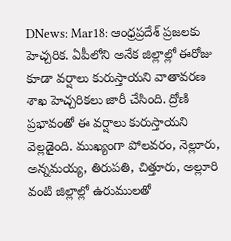DNews: Mar18: ఆంధ్రప్రదేశ్ ప్రజలకు హెచ్చరిక. ఏపీలోని అనేక జిల్లాల్లో ఈరోజు కూడా వర్షాలు కురుస్తాయని వాతావరణ శాఖ హెచ్చరికలు జారీ చేసింది. ద్రోణి ప్రభావంతో ఈ వర్షాలు కురుస్తాయని వెల్లడైంది. ముఖ్యంగా పోలవరం, నెల్లూరు, అన్నమయ్య, తిరుపతి, చిత్తూరు, అల్లూరి వంటి జిల్లాల్లో ఉరుములతో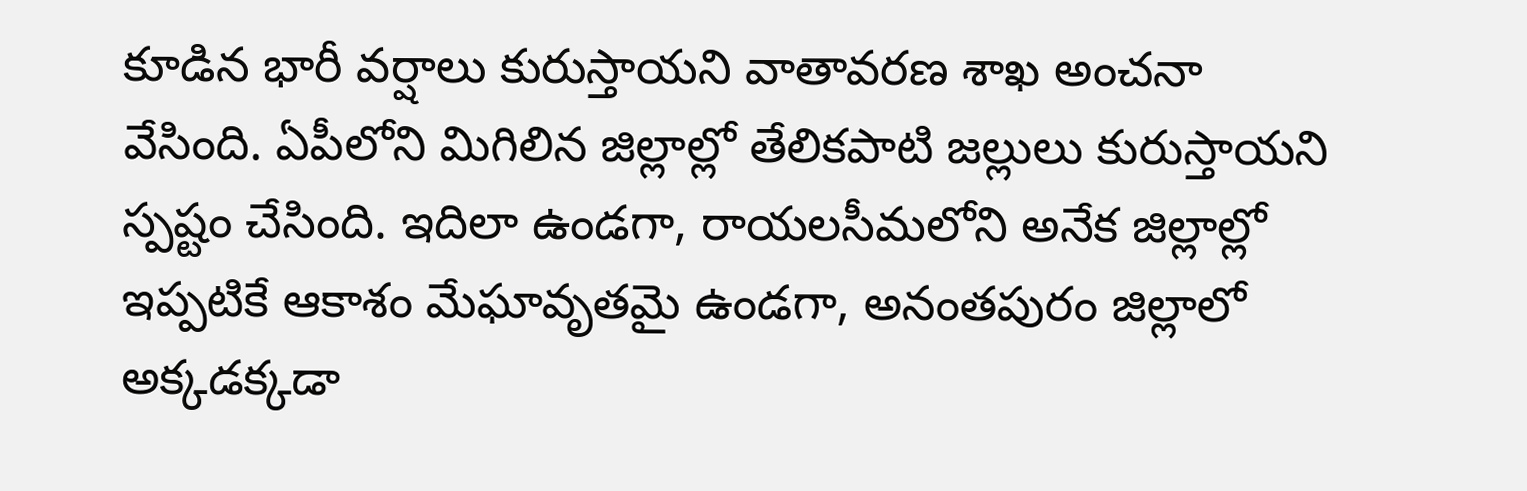కూడిన భారీ వర్షాలు కురుస్తాయని వాతావరణ శాఖ అంచనా వేసింది. ఏపీలోని మిగిలిన జిల్లాల్లో తేలికపాటి జల్లులు కురుస్తాయని స్పష్టం చేసింది. ఇదిలా ఉండగా, రాయలసీమలోని అనేక జిల్లాల్లో ఇప్పటికే ఆకాశం మేఘావృతమై ఉండగా, అనంతపురం జిల్లాలో అక్కడక్కడా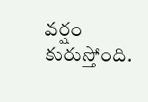వర్షం కురుస్తోంది.